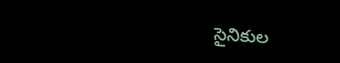సైనికుల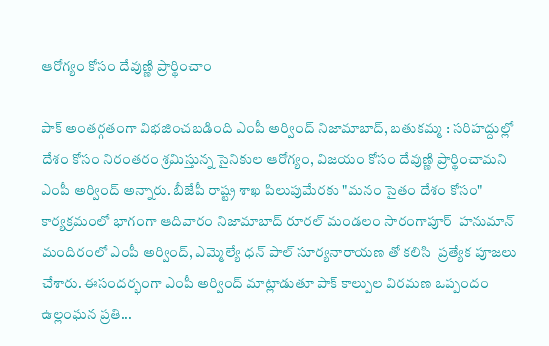ఆరోగ్యం కోసం దేవుణ్ణి ప్రార్థించాం

పాక్ అంతర్గతంగా విభజించబడింది ఎంపీ అర్వింద్ నిజామాబాద్, బతుకమ్మ : సరిహద్దుల్లో దేశం కోసం నిరంతరం శ్రమిస్తున్న సైనికుల ఆరోగ్యం, విజయం కోసం దేవుణ్ణి ప్రార్థించామని ఎంపీ అర్వింద్ అన్నారు. బీజేపీ రాష్ట్ర శాఖ పిలుపుమేరకు "మనం సైతం దేశం కోసం"  కార్యక్రమంలో భాగంగా ఆదివారం నిజామాబాద్ రూరల్ మండలం సారంగాపూర్  హనుమాన్ మందిరంలో ఎంపీ అర్వింద్, ఎమ్మెల్యే ధన్ పాల్ సూర్యనారాయణ తో కలిసి  ప్రత్యేక పూజలు చేశారు. ఈసందర్భంగా ఎంపీ అర్వింద్ మాట్లాడుతూ పాక్ కాల్పుల విరమణ ఒప్పందం ఉల్లంఘన ప్రతి...